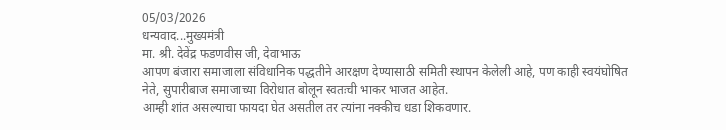05/03/2026
धन्यवाद...मुख्यमंत्री
मा. श्री. देवेंद्र फडणवीस जी, देवाभाऊ
आपण बंजारा समाजाला संविधानिक पद्धतीने आरक्षण देण्यासाठी समिती स्थापन केलेली आहे, पण काही स्वयंघोषित नेते, सुपारीबाज समाजाच्या विरोधात बोलून स्वतःची भाकर भाजत आहेत.
आम्ही शांत असल्याचा फायदा घेत असतील तर त्यांना नक्कीच धडा शिकवणार.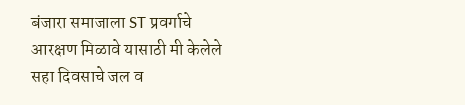बंजारा समाजाला ST प्रवर्गाचे आरक्षण मिळावे यासाठी मी केलेले सहा दिवसाचे जल व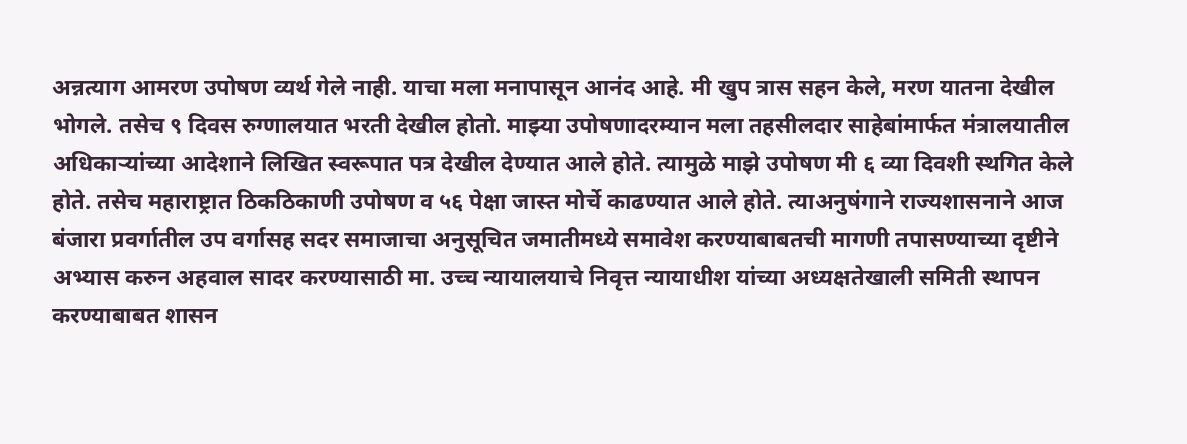अन्नत्याग आमरण उपोषण व्यर्थ गेले नाही. याचा मला मनापासून आनंद आहे. मी खुप त्रास सहन केले, मरण यातना देखील भोगले. तसेच ९ दिवस रुग्णालयात भरती देखील होतो. माझ्या उपोषणादरम्यान मला तहसीलदार साहेबांमार्फत मंत्रालयातील अधिकाऱ्यांच्या आदेशाने लिखित स्वरूपात पत्र देखील देण्यात आले होते. त्यामुळे माझे उपोषण मी ६ व्या दिवशी स्थगित केले होते. तसेच महाराष्ट्रात ठिकठिकाणी उपोषण व ५६ पेक्षा जास्त मोर्चे काढण्यात आले होते. त्याअनुषंगाने राज्यशासनाने आज बंजारा प्रवर्गातील उप वर्गासह सदर समाजाचा अनुसूचित जमातीमध्ये समावेश करण्याबाबतची मागणी तपासण्याच्या दृष्टीने अभ्यास करुन अहवाल सादर करण्यासाठी मा. उच्च न्यायालयाचे निवृत्त न्यायाधीश यांच्या अध्यक्षतेखाली समिती स्थापन करण्याबाबत शासन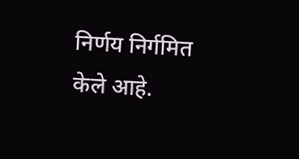निर्णय निर्गमित केले आहे.